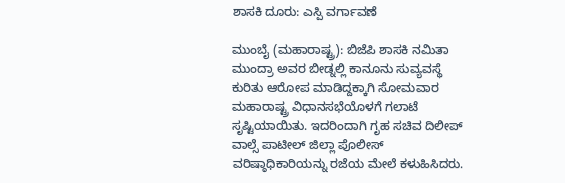ಶಾಸಕಿ ದೂರು: ಎಸ್ಪಿ ವರ್ಗಾವಣೆ

ಮುಂಬೈ (ಮಹಾರಾಷ್ಟ್ರ): ಬಿಜೆಪಿ ಶಾಸಕಿ ನಮಿತಾ ಮುಂದ್ರಾ ಅವರ ಬೀಡ್ನಲ್ಲಿ ಕಾನೂನು ಸುವ್ಯವಸ್ಥೆ ಕುರಿತು ಆರೋಪ ಮಾಡಿದ್ದಕ್ಕಾಗಿ ಸೋಮವಾರ ಮಹಾರಾಷ್ಟ್ರ ವಿಧಾನಸಭೆಯೊಳಗೆ ಗಲಾಟೆ ಸೃಷ್ಟಿಯಾಯಿತು. ಇದರಿಂದಾಗಿ ಗೃಹ ಸಚಿವ ದಿಲೀಪ್ ವಾಲ್ಸೆ ಪಾಟೀಲ್ ಜಿಲ್ಲಾ ಪೊಲೀಸ್ ವರಿಷ್ಠಾಧಿಕಾರಿಯನ್ನು ರಜೆಯ ಮೇಲೆ ಕಳುಹಿಸಿದರು.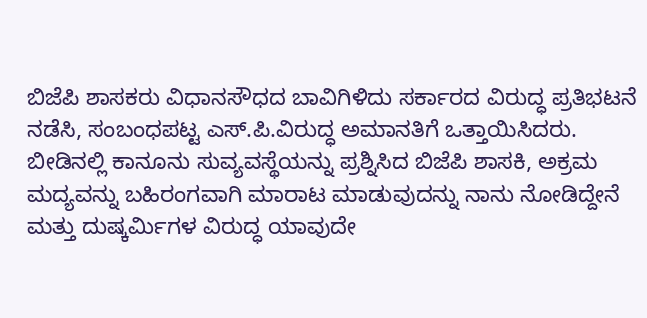ಬಿಜೆಪಿ ಶಾಸಕರು ವಿಧಾನಸೌಧದ ಬಾವಿಗಿಳಿದು ಸರ್ಕಾರದ ವಿರುದ್ಧ ಪ್ರತಿಭಟನೆ ನಡೆಸಿ, ಸಂಬಂಧಪಟ್ಟ ಎಸ್.ಪಿ.ವಿರುದ್ಧ ಅಮಾನತಿಗೆ ಒತ್ತಾಯಿಸಿದರು. ಬೀಡಿನಲ್ಲಿ ಕಾನೂನು ಸುವ್ಯವಸ್ಥೆಯನ್ನು ಪ್ರಶ್ನಿಸಿದ ಬಿಜೆಪಿ ಶಾಸಕಿ, ಅಕ್ರಮ ಮದ್ಯವನ್ನು ಬಹಿರಂಗವಾಗಿ ಮಾರಾಟ ಮಾಡುವುದನ್ನು ನಾನು ನೋಡಿದ್ದೇನೆ ಮತ್ತು ದುಷ್ಕರ್ಮಿಗಳ ವಿರುದ್ಧ ಯಾವುದೇ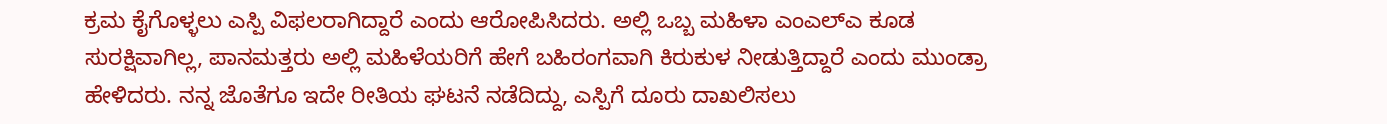ಕ್ರಮ ಕೈಗೊಳ್ಳಲು ಎಸ್ಪಿ ವಿಫಲರಾಗಿದ್ದಾರೆ ಎಂದು ಆರೋಪಿಸಿದರು. ಅಲ್ಲಿ ಒಬ್ಬ ಮಹಿಳಾ ಎಂಎಲ್ಎ ಕೂಡ ಸುರಕ್ಷಿವಾಗಿಲ್ಲ, ಪಾನಮತ್ತರು ಅಲ್ಲಿ ಮಹಿಳೆಯರಿಗೆ ಹೇಗೆ ಬಹಿರಂಗವಾಗಿ ಕಿರುಕುಳ ನೀಡುತ್ತಿದ್ದಾರೆ ಎಂದು ಮುಂಡ್ರಾ ಹೇಳಿದರು. ನನ್ನ ಜೊತೆಗೂ ಇದೇ ರೀತಿಯ ಘಟನೆ ನಡೆದಿದ್ದು, ಎಸ್ಪಿಗೆ ದೂರು ದಾಖಲಿಸಲು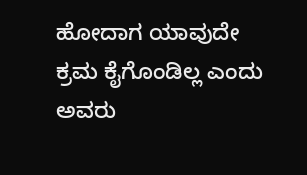ಹೋದಾಗ ಯಾವುದೇ ಕ್ರಮ ಕೈಗೊಂಡಿಲ್ಲ ಎಂದು ಅವರು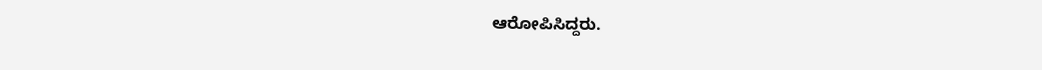ಆರೋಪಿಸಿದ್ದರು.